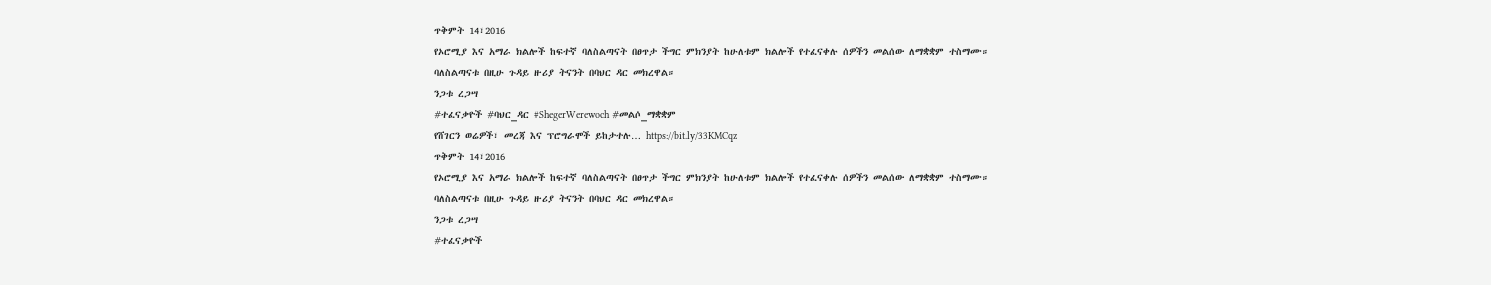ጥቅምት 14፣2016
የኦሮሚያ እና አማራ ክልሎች ከፍተኛ ባለስልጣናት በፀጥታ ችግር ምክንያት ከሁለቱም ክልሎች የተፈናቀሉ ሰዎችን መልሰው ለማቋቋም ተስማሙ።
ባለስልጣናቱ በዚሁ ጉዳይ ዙሪያ ትናንት በባህር ዳር መክረዋል።
ንጋቱ ረጋሣ
#ተፈናቃዮች #ባህር_ዳር #ShegerWerewoch #መልሶ_ማቋቋም
የሸገርን ወሬዎች፣ መረጃ እና ፕሮግራሞች ይከታተሉ… https://bit.ly/33KMCqz
ጥቅምት 14፣2016
የኦሮሚያ እና አማራ ክልሎች ከፍተኛ ባለስልጣናት በፀጥታ ችግር ምክንያት ከሁለቱም ክልሎች የተፈናቀሉ ሰዎችን መልሰው ለማቋቋም ተስማሙ።
ባለስልጣናቱ በዚሁ ጉዳይ ዙሪያ ትናንት በባህር ዳር መክረዋል።
ንጋቱ ረጋሣ
#ተፈናቃዮች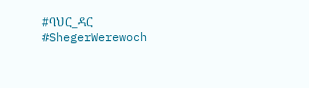#ባህር_ዳር #ShegerWerewoch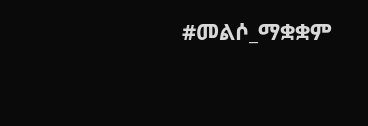#መልሶ_ማቋቋም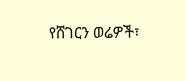የሸገርን ወሬዎች፣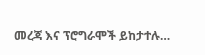መረጃ እና ፕሮግራሞች ይከታተሉ…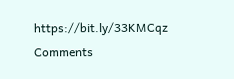https://bit.ly/33KMCqz
Comments